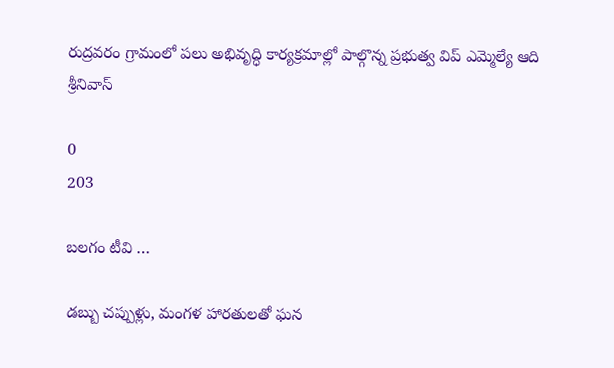రుద్రవరం గ్రామంలో పలు అభివృద్ధి కార్యక్రమాల్లో పాల్గొన్న ప్రభుత్వ విప్ ఎమ్మెల్యే ఆది శ్రీనివాస్

0
203

బలగం టీవి …

డబ్బు చప్పుళ్లు, మంగళ హారతులతో ఘన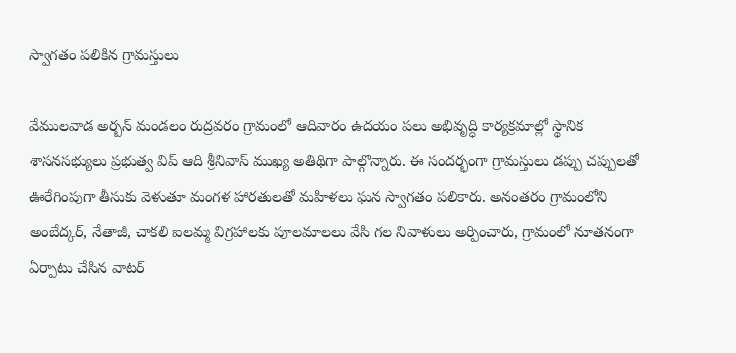స్వాగతం పలికిన గ్రామస్తులు

వేములవాడ అర్బన్ మండలం రుద్రవరం గ్రామంలో ఆదివారం ఉదయం పలు అభివృద్ధి కార్యక్రమాల్లో స్థానిక శాసనసభ్యులు ప్రభుత్వ విప్ ఆది శ్రీనివాస్ ముఖ్య అతిథిగా పాల్గొన్నారు. ఈ సందర్భంగా గ్రామస్తులు డప్పు చప్పులతో ఊరేగింపుగా తీసుకు వెళుతూ మంగళ హారతులతో మహిళలు ఘన స్వాగతం పలికారు. అనంతరం గ్రామంలోని అంబేద్కర్, నేతాజీ, చాకలి ఐలమ్మ విగ్రహాలకు పూలమాలలు వేసి గల నివాళులు అర్పించారు, గ్రామంలో నూతనంగా ఏర్పాటు చేసిన వాటర్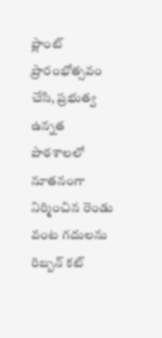ప్లాంట్ ప్రారంభోత్సవం చేసి, ప్రభుత్వ ఉన్నత పాఠశాలలో నూతనంగా నిర్మించిన రెండు వంట గదులను రిబ్బన్ కట్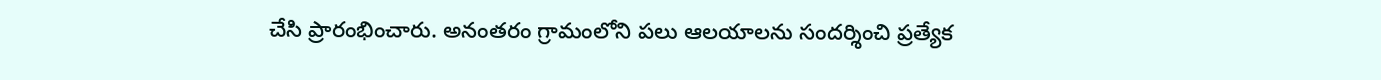చేసి ప్రారంభించారు. అనంతరం గ్రామంలోని పలు ఆలయాలను సందర్శించి ప్రత్యేక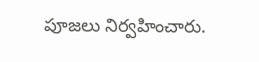పూజలు నిర్వహించారు.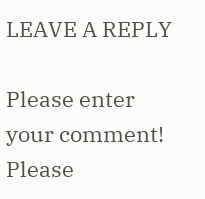LEAVE A REPLY

Please enter your comment!
Please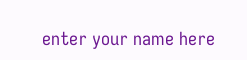enter your name here